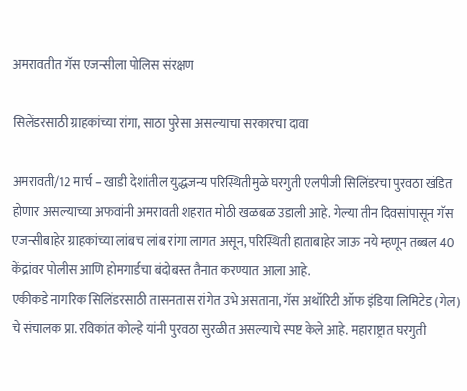अमरावतीत गॅस एजन्सीला पोलिस संरक्षण

सिलेंडरसाठी ग्राहकांच्या रांगा, साठा पुरेसा असल्याचा सरकारचा दावा

अमरावती/12 मार्च – खाडी देशांतील युद्धजन्य परिस्थितीमुळे घरगुती एलपीजी सिलिंडरचा पुरवठा खंडित होणार असल्याच्या अफवांनी अमरावती शहरात मोठी खळबळ उडाली आहे. गेल्या तीन दिवसांपासून गॅस एजन्सीबाहेर ग्राहकांच्या लांबच लांब रांगा लागत असून, परिस्थिती हाताबाहेर जाऊ नये म्हणून तब्बल 40 केंद्रांवर पोलीस आणि होमगार्डचा बंदोबस्त तैनात करण्यात आला आहे.
एकीकडे नागरिक सिलिंडरसाठी तासनतास रांगेत उभे असताना, गॅस अथॉरिटी ऑफ इंडिया लिमिटेड (गेल) चे संचालक प्रा. रविकांत कोल्हे यांनी पुरवठा सुरळीत असल्याचे स्पष्ट केले आहे. महाराष्ट्रात घरगुती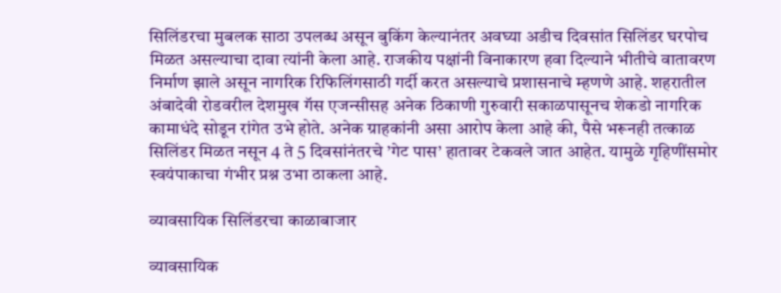सिलिंडरचा मुबलक साठा उपलब्ध असून बुकिंग केल्यानंतर अवघ्या अडीच दिवसांत सिलिंडर घरपोच मिळत असल्याचा दावा त्यांनी केला आहे. राजकीय पक्षांनी विनाकारण हवा दिल्याने भीतीचे वातावरण निर्माण झाले असून नागरिक रिफिलिंगसाठी गर्दी करत असल्याचे प्रशासनाचे म्हणणे आहे. शहरातील अंबादेवी रोडवरील देशमुख गॅस एजन्सीसह अनेक ठिकाणी गुरुवारी सकाळपासूनच शेकडो नागरिक कामाधंदे सोडून रांगेत उभे होते. अनेक ग्राहकांनी असा आरोप केला आहे की, पैसे भरूनही तत्काळ सिलिंडर मिळत नसून 4 ते 5 दिवसांनंतरचे ’गेट पास’ हातावर टेकवले जात आहेत. यामुळे गृहिणींसमोर स्वयंपाकाचा गंभीर प्रश्न उभा ठाकला आहे.

व्यावसायिक सिलिंडरचा काळाबाजार

व्यावसायिक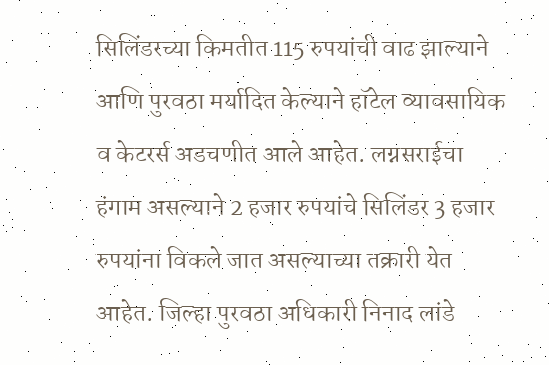सिलिंडरच्या किमतीत 115 रुपयांची वाढ झाल्याने आणि पुरवठा मर्यादित केल्याने हॉटेल व्यावसायिक व केटरर्स अडचणीत आले आहेत. लग्नसराईचा हंगाम असल्याने 2 हजार रुपयांचे सिलिंडर 3 हजार रुपयांना विकले जात असल्याच्या तक्रारी येत आहेत. जिल्हा पुरवठा अधिकारी निनाद लांडे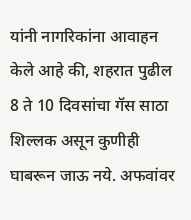यांनी नागरिकांना आवाहन केले आहे की, शहरात पुढील 8 ते 10 दिवसांचा गॅस साठा शिल्लक असून कुणीही घाबरून जाऊ नये. अफवांवर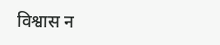विश्वास न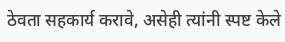ठेवता सहकार्य करावे, असेही त्यांनी स्पष्ट केले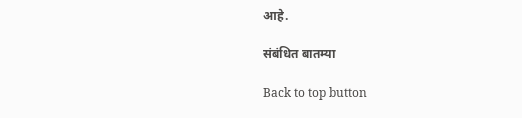आहे.

संबंधित बातम्या

Back to top button